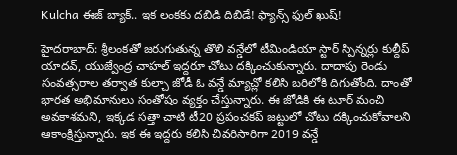Kulcha ఈజ్ బ్యాక్.. ఇక లంకకు దబిడి దిబిడే! ఫ్యాన్స్ ఫుల్ ఖుష్!

హైదరాబాద్: శ్రీలంకతో జరుగుతున్న తొలి వన్డేలో టీమిండియా స్టార్ స్పిన్నర్లు కుల్దీప్ యాదవ్, యుజ్వేంద్ర చాహల్ ఇద్దరూ చోటు దక్కించుకున్నారు. దాదాపు రెండు సంవత్సరాల తర్వాత కుల్చా జోడీ ఓ వన్డే మ్యాచ్లో కలిసి బరిలోకి దిగుతోంది. దాంతో భారత అభిమానులు సంతోషం వ్యక్తం చేస్తున్నారు. ఈ జోడికి ఈ టూర్ మంచి అవకాశమని, ఇక్కడ సత్తా చాటి టీ20 ప్రపంచకప్ జట్టులో చోటు దక్కించుకోవాలని ఆకాంక్షిస్తున్నారు. ఇక ఈ ఇద్దరు కలిసి చివరిసారిగా 2019 వన్డే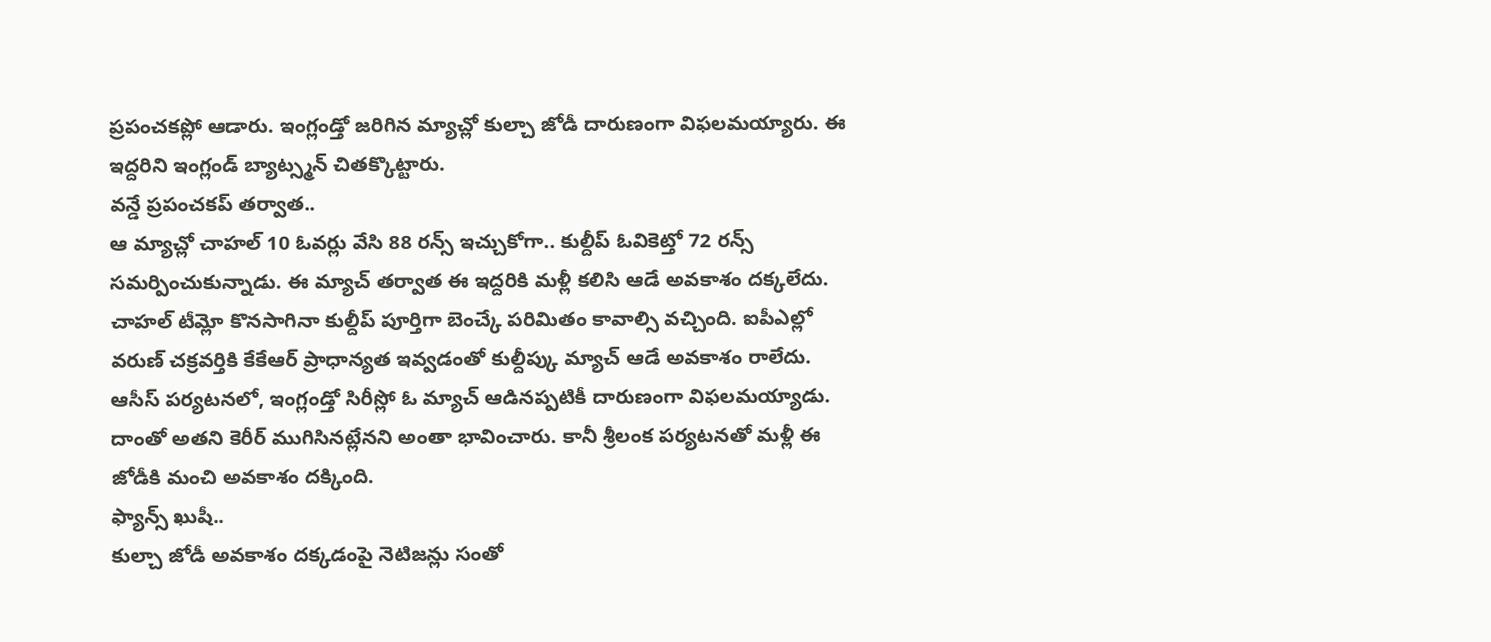ప్రపంచకప్లో ఆడారు. ఇంగ్లండ్తో జరిగిన మ్యాచ్లో కుల్చా జోడీ దారుణంగా విఫలమయ్యారు. ఈ ఇద్దరిని ఇంగ్లండ్ బ్యాట్స్మన్ చితక్కొట్టారు.
వన్డే ప్రపంచకప్ తర్వాత..
ఆ మ్యాచ్లో చాహల్ 10 ఓవర్లు వేసి 88 రన్స్ ఇచ్చుకోగా.. కుల్దీప్ ఓవికెట్తో 72 రన్స్ సమర్పించుకున్నాడు. ఈ మ్యాచ్ తర్వాత ఈ ఇద్దరికి మళ్లీ కలిసి ఆడే అవకాశం దక్కలేదు. చాహల్ టీమ్లో కొనసాగినా కుల్దీప్ పూర్తిగా బెంచ్కే పరిమితం కావాల్సి వచ్చింది. ఐపీఎల్లో వరుణ్ చక్రవర్తికి కేకేఆర్ ప్రాధాన్యత ఇవ్వడంతో కుల్దీప్కు మ్యాచ్ ఆడే అవకాశం రాలేదు. ఆసీస్ పర్యటనలో, ఇంగ్లండ్తో సిరీస్లో ఓ మ్యాచ్ ఆడినప్పటికీ దారుణంగా విఫలమయ్యాడు. దాంతో అతని కెరీర్ ముగిసినట్లేనని అంతా భావించారు. కానీ శ్రీలంక పర్యటనతో మళ్లీ ఈ జోడీకి మంచి అవకాశం దక్కింది.
ఫ్యాన్స్ ఖుషీ..
కుల్చా జోడీ అవకాశం దక్కడంపై నెటిజన్లు సంతో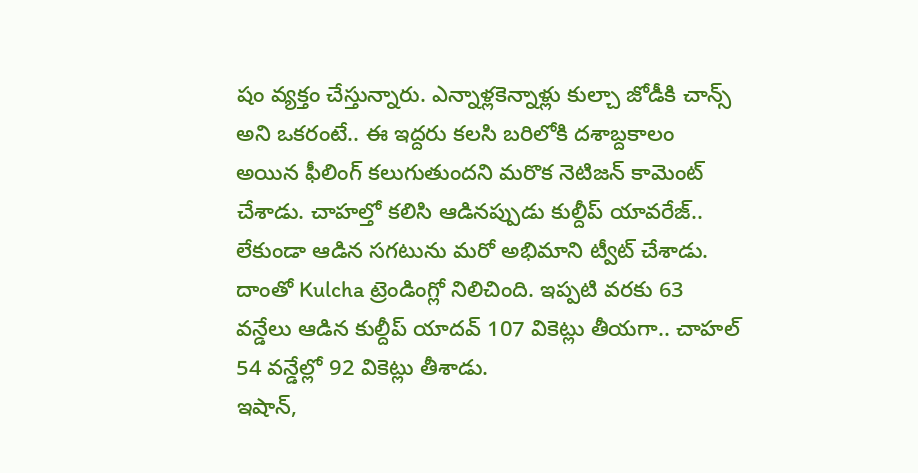షం వ్యక్తం చేస్తున్నారు. ఎన్నాళ్లకెన్నాళ్లు కుల్చా జోడీకి చాన్స్ అని ఒకరంటే.. ఈ ఇద్దరు కలసి బరిలోకి దశాబ్దకాలం అయిన ఫీలింగ్ కలుగుతుందని మరొక నెటిజన్ కామెంట్ చేశాడు. చాహల్తో కలిసి ఆడినప్పుడు కుల్దీప్ యావరేజ్.. లేకుండా ఆడిన సగటును మరో అభిమాని ట్వీట్ చేశాడు. దాంతో Kulcha ట్రెండింగ్లో నిలిచింది. ఇప్పటి వరకు 63 వన్డేలు ఆడిన కుల్దీప్ యాదవ్ 107 వికెట్లు తీయగా.. చాహల్ 54 వన్డేల్లో 92 వికెట్లు తీశాడు.
ఇషాన్,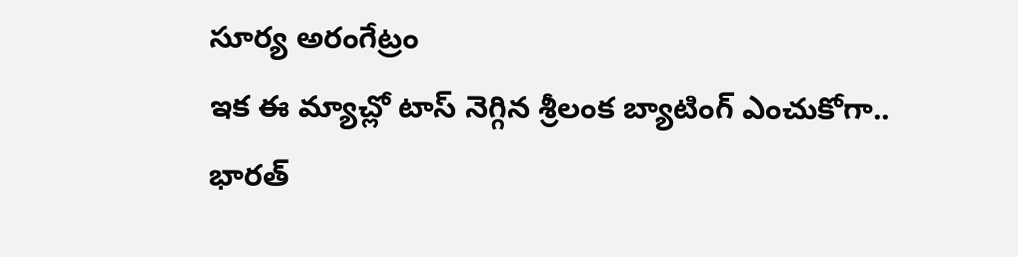సూర్య అరంగేట్రం
ఇక ఈ మ్యాచ్లో టాస్ నెగ్గిన శ్రీలంక బ్యాటింగ్ ఎంచుకోగా.. భారత్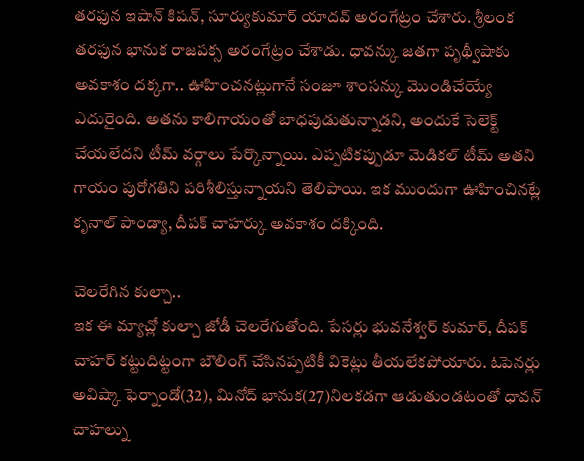తరఫున ఇషాన్ కిషన్, సూర్యుకుమార్ యాదవ్ అరంగేట్రం చేశారు. శ్రీలంక తరఫున భానుక రాజపక్స అరంగేట్రం చేశాడు. ధావన్కు జతగా పృథ్వీషాకు అవకాశం దక్కగా.. ఊహించనట్లుగానే సంజూ శాంసన్కు మొండిచేయ్యే ఎదురైంది. అతను కాలిగాయంతో బాధపుడుతున్నాడని, అందుకే సెలెక్ట్ చేయలేదని టీమ్ వర్గాలు పేర్కొన్నాయి. ఎప్పటికప్పుడూ మెడికల్ టీమ్ అతని గాయం పురోగతిని పరిశీలిస్తున్నాయని తెలిపాయి. ఇక ముందుగా ఊహించినట్లే కృనాల్ పాండ్యా, దీపక్ చాహర్కు అవకాశం దక్కింది.

చెలరేగిన కుల్చా..
ఇక ఈ మ్యాచ్లో కుల్చా జోడీ చెలరేగుతోంది. పేసర్లు భువనేశ్వర్ కుమార్, దీపక్ చాహర్ కట్టుదిట్టంగా బౌలింగ్ చేసినప్పటికీ వికెట్లు తీయలేకపోయారు. ఓపెనర్లు అవిష్కా ఫెర్నాండో(32), మినోద్ భానుక(27)నిలకడగా ఆడుతుండటంతో ధావన్ చాహల్ను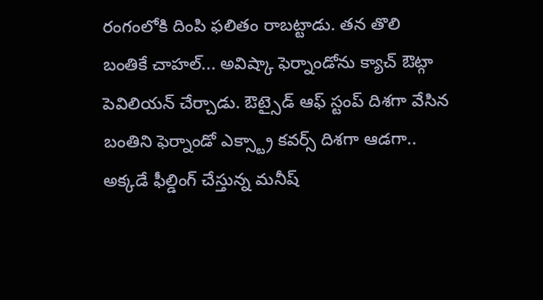రంగంలోకి దింపి ఫలితం రాబట్టాడు. తన తొలి బంతికే చాహల్... అవిష్కా ఫెర్నాండోను క్యాచ్ ఔట్గా పెవిలియన్ చేర్చాడు. ఔట్సైడ్ ఆఫ్ స్టంప్ దిశగా వేసిన బంతిని ఫెర్నాండో ఎక్స్ట్రా కవర్స్ దిశగా ఆడగా.. అక్కడే ఫీల్డింగ్ చేస్తున్న మనీష్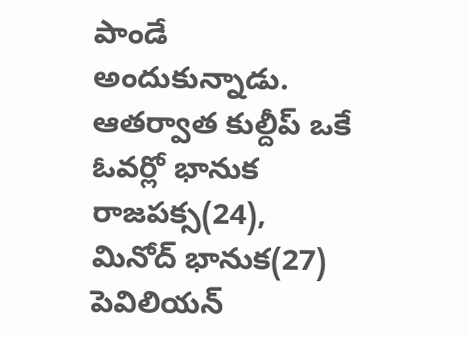పాండే అందుకున్నాడు. ఆతర్వాత కుల్దీప్ ఒకే ఓవర్లో భానుక రాజపక్స(24), మినోద్ భానుక(27) పెవిలియన్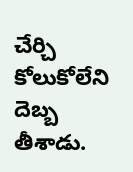చేర్చి కోలుకోలేని దెబ్బ తీశాడు.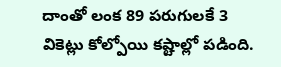దాంతో లంక 89 పరుగులకే 3 వికెట్లు కోల్పోయి కష్టాల్లో పడింది.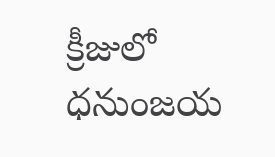క్రీజులో ధనుంజయ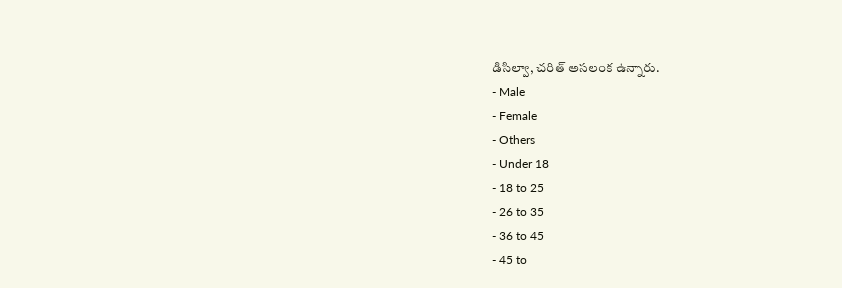డిసిల్వా, చరిత్ అసలంక ఉన్నారు.
- Male
- Female
- Others
- Under 18
- 18 to 25
- 26 to 35
- 36 to 45
- 45 to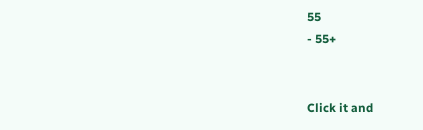55
- 55+


Click it and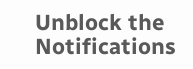Unblock the Notifications